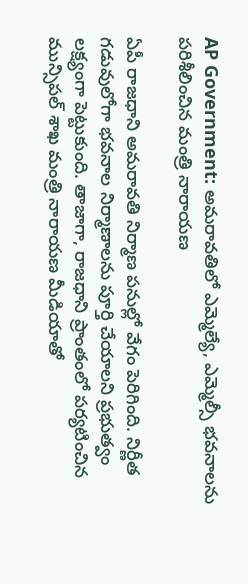AP Government: అమరావతిలో ఎమ్మెల్యే, ఎమ్మెల్సీ భవనాలను పరిశీలించిన మంత్రి నారాయణ

ఏపీ రాజధాని అమరావతి నిర్మాణ పనుల్లో వేగం పెరిగింది. నిర్ణీత గడువులోగా భవనాల నిర్మాణాలను పూర్తి చేయాలని ప్రభుత్వం లక్ష్యంగా పెట్టుకుంది. తాజాగా, రాజధాని ప్రాంతంలో పర్యటించిన మున్సిపల్ శాఖ మంత్రి నారాయణ మీడియాతో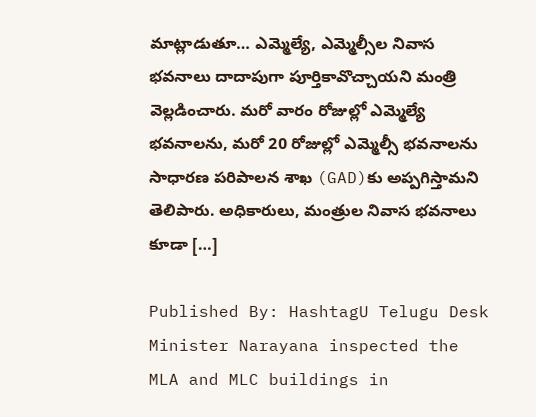మాట్లాడుతూ… ఎమ్మెల్యే, ఎమ్మెల్సీల నివాస భవనాలు దాదాపుగా పూర్తికావొచ్చాయని మంత్రి వెల్లడించారు. మరో వారం రోజుల్లో ఎమ్మెల్యే భవనాలను, మరో 20 రోజుల్లో ఎమ్మెల్సీ భవనాలను సాధారణ పరిపాలన శాఖ (GAD)కు అప్పగిస్తామని తెలిపారు. అధికారులు, మంత్రుల నివాస భవనాలు కూడా […]

Published By: HashtagU Telugu Desk
Minister Narayana inspected the MLA and MLC buildings in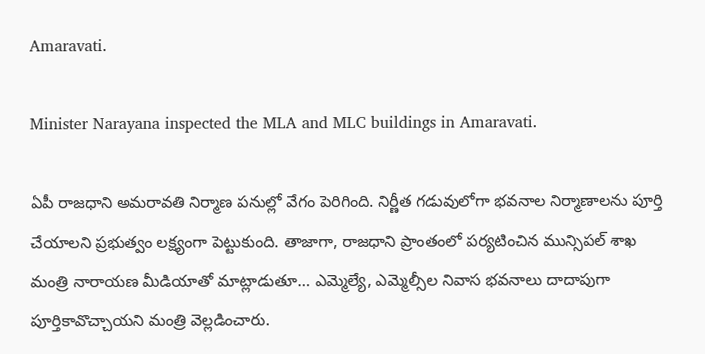Amaravati.

Minister Narayana inspected the MLA and MLC buildings in Amaravati.

ఏపీ రాజధాని అమరావతి నిర్మాణ పనుల్లో వేగం పెరిగింది. నిర్ణీత గడువులోగా భవనాల నిర్మాణాలను పూర్తి చేయాలని ప్రభుత్వం లక్ష్యంగా పెట్టుకుంది. తాజాగా, రాజధాని ప్రాంతంలో పర్యటించిన మున్సిపల్ శాఖ మంత్రి నారాయణ మీడియాతో మాట్లాడుతూ… ఎమ్మెల్యే, ఎమ్మెల్సీల నివాస భవనాలు దాదాపుగా పూర్తికావొచ్చాయని మంత్రి వెల్లడించారు.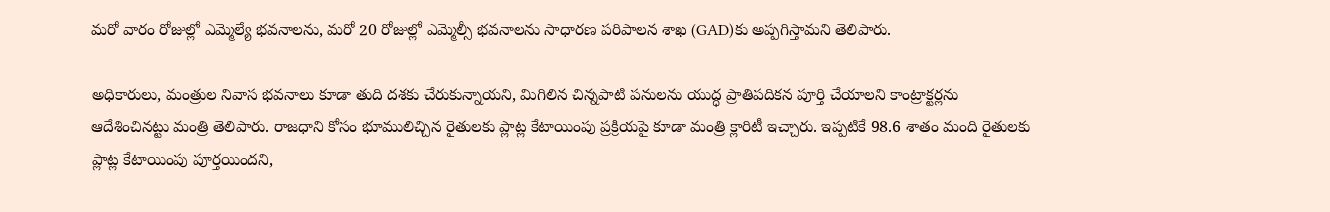మరో వారం రోజుల్లో ఎమ్మెల్యే భవనాలను, మరో 20 రోజుల్లో ఎమ్మెల్సీ భవనాలను సాధారణ పరిపాలన శాఖ (GAD)కు అప్పగిస్తామని తెలిపారు.

అధికారులు, మంత్రుల నివాస భవనాలు కూడా తుది దశకు చేరుకున్నాయని, మిగిలిన చిన్నపాటి పనులను యుద్ధ ప్రాతిపదికన పూర్తి చేయాలని కాంట్రాక్టర్లను ఆదేశించినట్టు మంత్రి తెలిపారు. రాజధాని కోసం భూములిచ్చిన రైతులకు ప్లాట్ల కేటాయింపు ప్రక్రియపై కూడా మంత్రి క్లారిటీ ఇచ్చారు. ఇప్పటికే 98.6 శాతం మంది రైతులకు ప్లాట్ల కేటాయింపు పూర్తయిందని,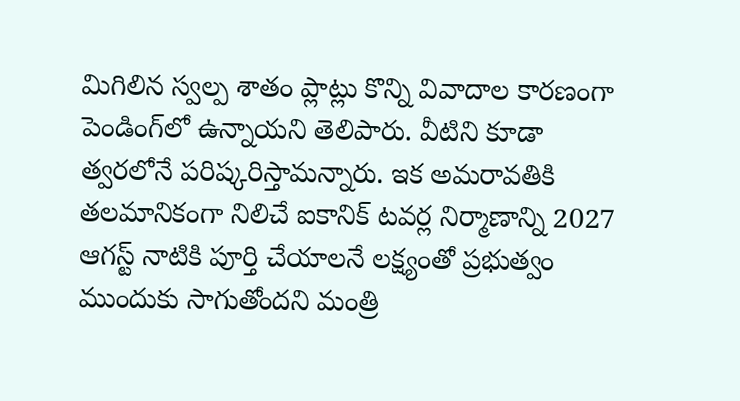మిగిలిన స్వల్ప శాతం ప్లాట్లు కొన్ని వివాదాల కారణంగా పెండింగ్‌లో ఉన్నాయని తెలిపారు. వీటిని కూడా త్వరలోనే పరిష్కరిస్తామన్నారు. ఇక అమరావతికి తలమానికంగా నిలిచే ఐకానిక్ టవర్ల నిర్మాణాన్ని 2027 ఆగస్ట్ నాటికి పూర్తి చేయాలనే లక్ష్యంతో ప్రభుత్వం ముందుకు సాగుతోందని మంత్రి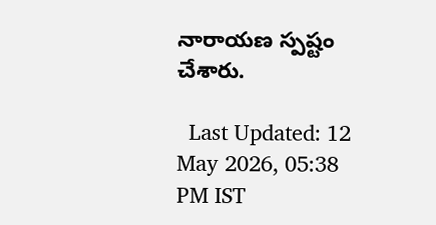నారాయణ స్పష్టం చేశారు.

  Last Updated: 12 May 2026, 05:38 PM IST